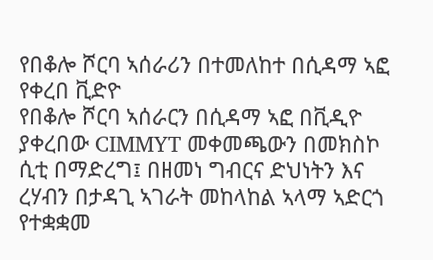የበቆሎ ሾርባ ኣሰራሪን በተመለከተ በሲዳማ ኣፎ የቀረበ ቪድዮ
የበቆሎ ሾርባ ኣሰራርን በሲዳማ ኣፎ በቪዲዮ ያቀረበው CIMMYT መቀመጫውን በመክስኮ ሲቲ በማድረግ፤ በዘመነ ግብርና ድህነትን እና ረሃብን በታዳጊ ኣገራት መከላከል ኣላማ ኣድርጎ የተቋቋመ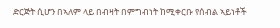ድርጅት ሲሆን በኣለም ላይ በብዛት በምግብነት ከሚቀርቡ የሰብል ኣይነቶች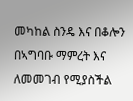መካከል ስንዴ እና በቆሎን በኣግባቡ ማምረት እና ለመመገብ የሚያስችል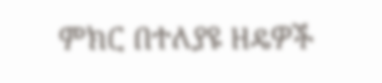ምክር በተለያዩ ዘዴዎች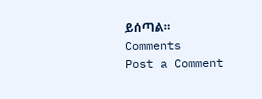ይሰጣል።
Comments
Post a Comment